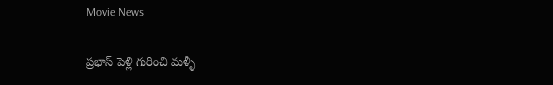Movie News

ప్రభాస్ పెళ్లి గురించి మళ్ళీ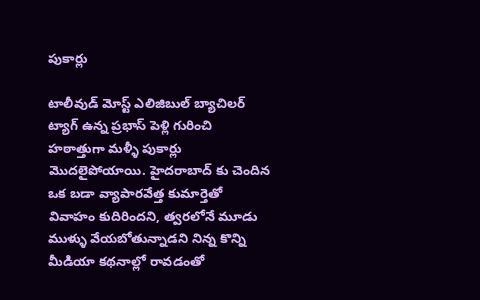పుకార్లు

టాలీవుడ్ మోస్ట్ ఎలిజిబుల్ బ్యాచిలర్ ట్యాగ్ ఉన్న ప్రభాస్ పెళ్లి గురించి హఠాత్తుగా మళ్ళీ పుకార్లు మొదలైపోయాయి. హైదరాబాద్ కు చెందిన ఒక బడా వ్యాపారవేత్త కుమార్తెతో వివాహం కుదిరిందని, త్వరలోనే మూడు ముళ్ళు వేయబోతున్నాడని నిన్న కొన్ని మీడియా కథనాల్లో రావడంతో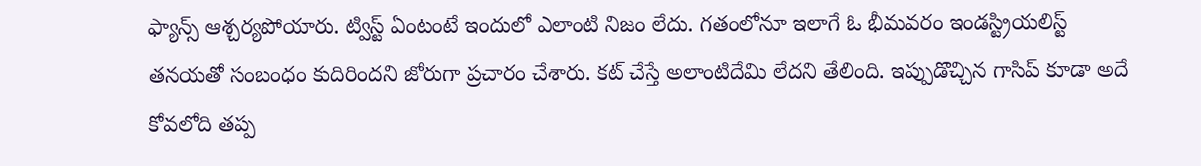ఫ్యాన్స్ ఆశ్చర్యపోయారు. ట్విస్ట్ ఏంటంటే ఇందులో ఎలాంటి నిజం లేదు. గతంలోనూ ఇలాగే ఓ భీమవరం ఇండస్ట్రియలిస్ట్ తనయతో సంబంధం కుదిరిందని జోరుగా ప్రచారం చేశారు. కట్ చేస్తే అలాంటిదేమి లేదని తేలింది. ఇప్పుడొచ్చిన గాసిప్ కూడా అదే కోవలోది తప్ప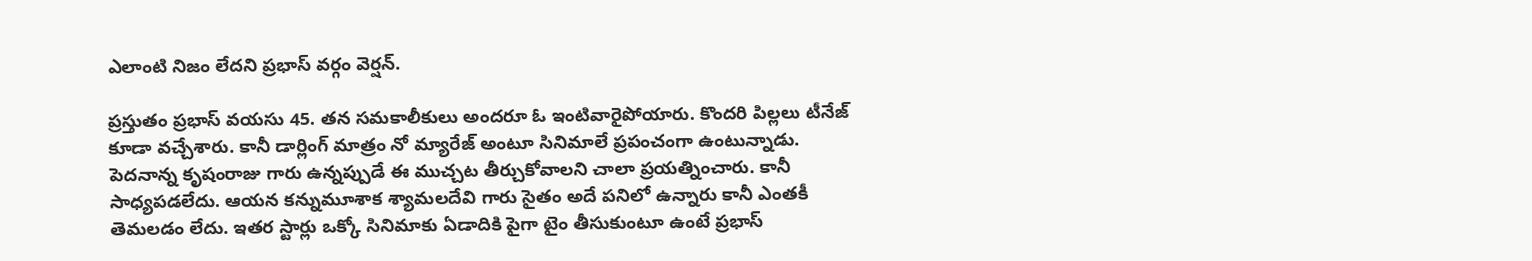ఎలాంటి నిజం లేదని ప్రభాస్ వర్గం వెర్షన్.

ప్రస్తుతం ప్రభాస్ వయసు 45. తన సమకాలీకులు అందరూ ఓ ఇంటివారైపోయారు. కొందరి పిల్లలు టీనేజ్ కూడా వచ్చేశారు. కానీ డార్లింగ్ మాత్రం నో మ్యారేజ్ అంటూ సినిమాలే ప్రపంచంగా ఉంటున్నాడు. పెదనాన్న కృషంరాజు గారు ఉన్నప్పుడే ఈ ముచ్చట తీర్చుకోవాలని చాలా ప్రయత్నించారు. కానీ సాధ్యపడలేదు. ఆయన కన్నుమూశాక శ్యామలదేవి గారు సైతం అదే పనిలో ఉన్నారు కానీ ఎంతకీ తెమలడం లేదు. ఇతర స్టార్లు ఒక్కో సినిమాకు ఏడాదికి పైగా టైం తీసుకుంటూ ఉంటే ప్రభాస్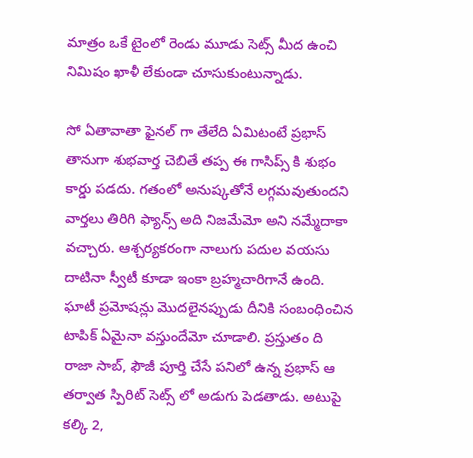మాత్రం ఒకే టైంలో రెండు మూడు సెట్స్ మీద ఉంచి నిమిషం ఖాళీ లేకుండా చూసుకుంటున్నాడు.

సో ఏతావాతా ఫైనల్ గా తేలేది ఏమిటంటే ప్రభాస్ తానుగా శుభవార్త చెబితే తప్ప ఈ గాసిప్స్ కి శుభం కార్డు పడదు. గతంలో అనుష్కతోనే లగ్గమవుతుందని వార్తలు తిరిగి ఫ్యాన్స్ అది నిజమేమో అని నమ్మేదాకా వచ్చారు. ఆశ్చర్యకరంగా నాలుగు పదుల వయసు దాటినా స్వీటీ కూడా ఇంకా బ్రహ్మచారిగానే ఉంది. ఘాటీ ప్రమోషన్లు మొదలైనప్పుడు దీనికి సంబంధించిన టాపిక్ ఏమైనా వస్తుందేమో చూడాలి. ప్రస్తుతం ది రాజా సాబ్, ఫౌజీ పూర్తి చేసే పనిలో ఉన్న ప్రభాస్ ఆ తర్వాత స్పిరిట్ సెట్స్ లో అడుగు పెడతాడు. అటుపై కల్కి 2,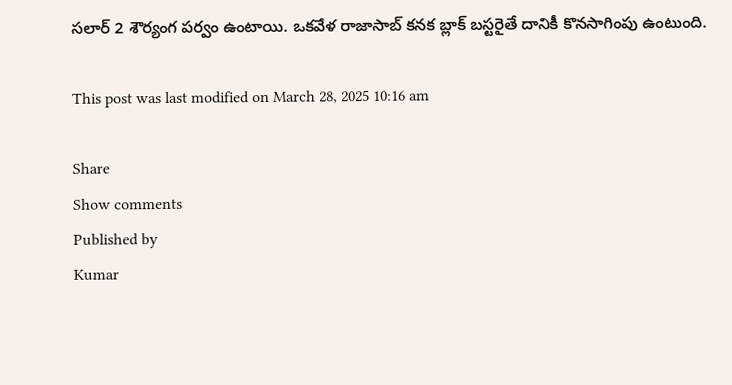సలార్ 2 శౌర్యంగ పర్వం ఉంటాయి. ఒకవేళ రాజాసాబ్ కనక బ్లాక్ బస్టరైతే దానికీ కొనసాగింపు ఉంటుంది.

This post was last modified on March 28, 2025 10:16 am

Share
Show comments
Published by
Kumar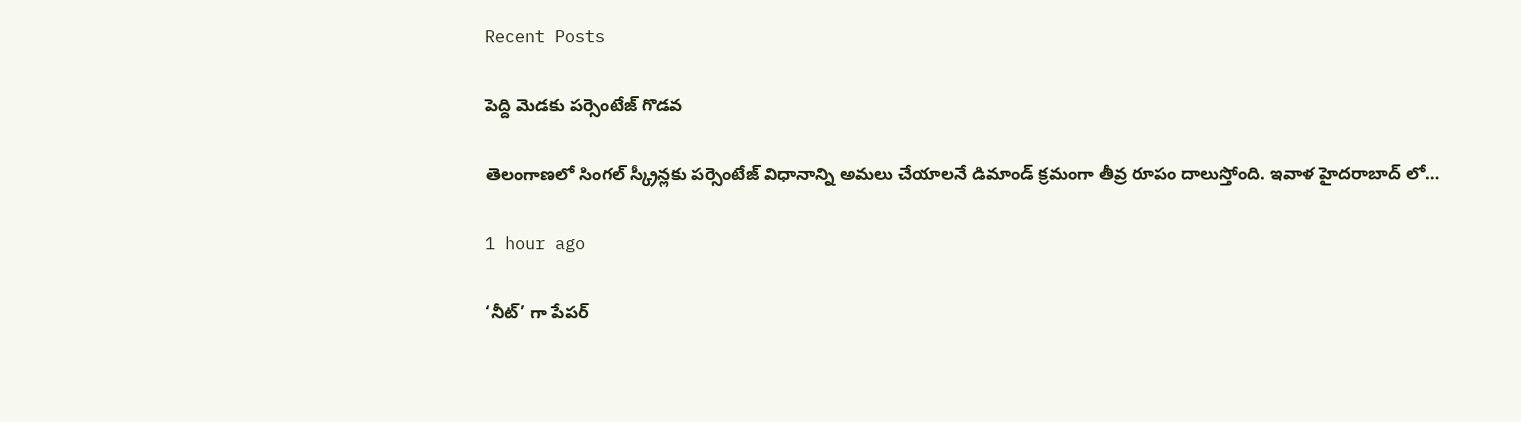Recent Posts

పెద్ది మెడకు పర్సెంటేజ్ గొడవ

తెలంగాణలో సింగల్ స్క్రీన్లకు పర్సెంటేజ్ విధానాన్ని అమలు చేయాలనే డిమాండ్ క్రమంగా తీవ్ర రూపం దాలుస్తోంది. ఇవాళ హైదరాబాద్ లో…

1 hour ago

‘నీట్’ గా పేపర్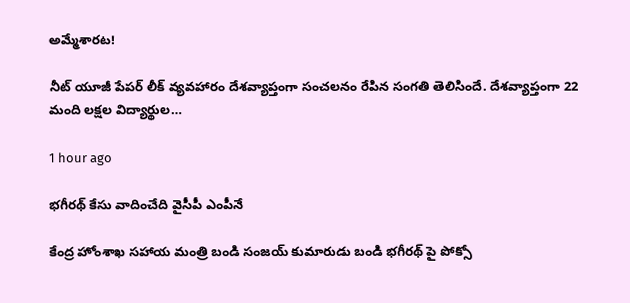అమ్మేశారట!

నీట్ యూజీ పేపర్ లీక్ వ్యవహారం దేశవ్యాప్తంగా సంచలనం రేపిన సంగతి తెలిసిందే. దేశవ్యాప్తంగా 22 మంది లక్షల విద్యార్థుల…

1 hour ago

భగీరథ్ కేసు వాదించేది వైసీపీ ఎంపీనే

కేంద్ర హోంశాఖ సహాయ మంత్రి బండి సంజయ్ కుమారుడు బండి భగీరథ్ పై పోక్సో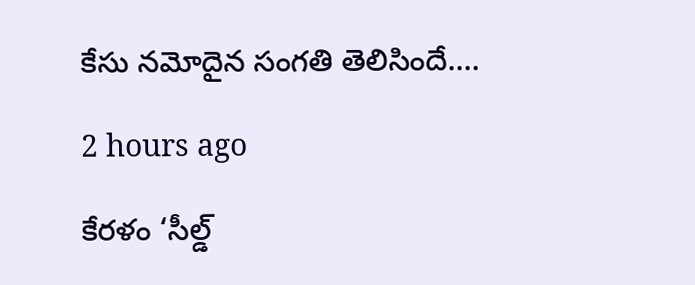కేసు నమోదైన సంగతి తెలిసిందే.…

2 hours ago

కేరళం ‘సీల్డ్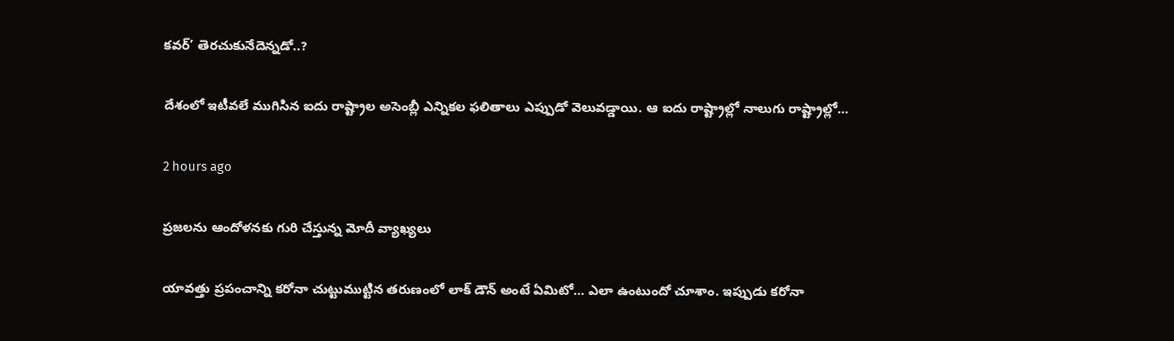కవర్’ తెరచుకునేదెన్నడో..?

దేశంలో ఇటీవలే ముగిసిన ఐదు రాష్ట్రాల అసెంబ్లీ ఎన్నికల ఫలితాలు ఎప్పుడో వెలువడ్డాయి. ఆ ఐదు రాష్ట్రాల్లో నాలుగు రాష్ట్రాల్లో…

2 hours ago

ప్రజలను ఆందోళనకు గురి చేస్తున్న మోదీ వ్యాఖ్యలు

యావత్తు ప్రపంచాన్ని కరోనా చుట్టుముట్టిన తరుణంలో లాక్ డౌన్ అంటే ఏమిటో… ఎలా ఉంటుందో చూశాం. ఇప్పుడు కరోనా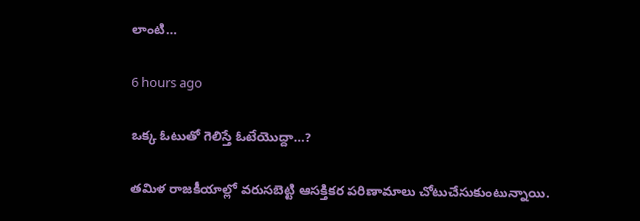లాంటి…

6 hours ago

ఒక్క ఓటుతో గెలిస్తే ఓటేయొద్దా…?

తమిళ రాజకీయాల్లో వరుసబెట్టి ఆసక్తికర పరిణామాలు చోటుచేసుకుంటున్నాయి.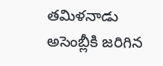తమిళనాడు అసెంబ్లీకి జరిగిన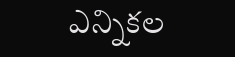ఎన్నికల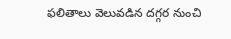ఫలితాలు వెలువడిన దగ్గర నుంచి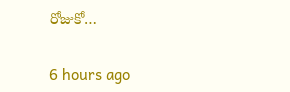రోజుకో…

6 hours ago